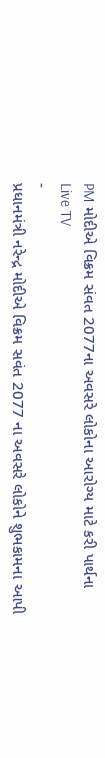PM મોદીએ વિક્રમ સંવત 2077ના અવસરે લોકોના આરોગ્ય માટે કરી પાર્થના
Live TV
-
પ્રધાનમંત્રી નરેન્દ્ર મોદીએ વિક્રમ સવંત 2077 ના અવસરે લોકોને શુભકામના આપી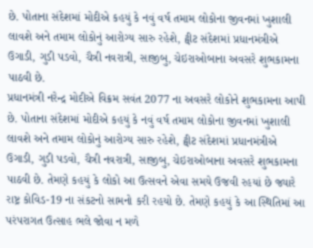છે. પોતાના સંદેશમાં મોદીએ કહયું કે નવું વર્ષ તમામ લોકોના જીવનમાં ખુશાલી લાવશે અને તમામ લોકોનું આરોગ્ય સારુ રહેશે, ટ્વીટ સંદેશમાં પ્રધાનમંત્રીએ ઉગાડી, ગુડી પડવો, ચૈત્રી નવરાત્રી, સાજીબુ, ચેઇરાઓબાના અવસરે શુભકામના પાઠવી છે.
પ્રધાનમંત્રી નરેન્દ્ર મોદીએ વિક્રમ સવંત 2077 ના અવસરે લોકોને શુભકામના આપી છે. પોતાના સંદેશમાં મોદીએ કહયું કે નવું વર્ષ તમામ લોકોના જીવનમાં ખુશાલી લાવશે અને તમામ લોકોનું આરોગ્ય સારુ રહેશે, ટ્વીટ સંદેશમાં પ્રધાનમંત્રીએ ઉગાડી, ગુડી પડવો, ચૈત્રી નવરાત્રી, સાજીબુ, ચેઇરાઓબાના અવસરે શુભકામના પાઠવી છે. તેમણે કહયું કે લોકો આ ઉત્સવને એવા સમયે ઉજવી રહયાં છે જ્યારે રાષ્ટ્ર કોવિડ-19 ના સંકટનો સામનો કરી રહયો છે. તેમણે કહયું કે આ સ્થિતિમાં આ પરંપરાગત ઉત્સાહ ભલે જોવા ન મળે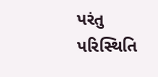પરંતુ પરિસ્થિતિ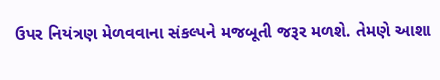ઉપર નિયંત્રણ મેળવવાના સંકલ્પને મજબૂતી જરૂર મળશે. તેમણે આશા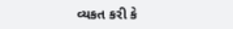વ્યકત કરી કે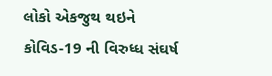લોકો એકજુથ થઇને કોવિડ-19 ની વિરુધ્ધ સંઘર્ષ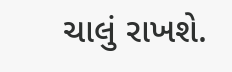ચાલું રાખશે.